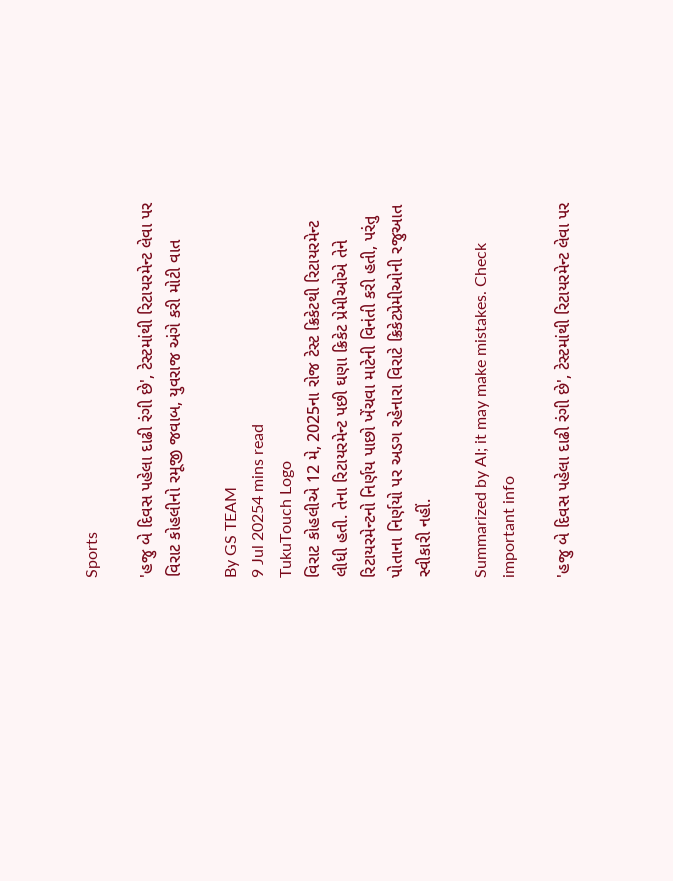Sports

'હજુ બે દિવસ પહેલા દાઢી રંગી છે', ટેસ્ટમાંથી રિટાયરમેન્ટ લેવા પર વિરાટ કોહલીનો રમૂજી જવાબ, યુવરાજ અંગે કરી મોટી વાત

By GS TEAM
9 Jul 20254 mins read
TukuTouch Logo
વિરાટ કોહલીએ 12 મે, 2025ના રોજ ટેસ્ટ ક્રિકેટથી રિટાયરમેન્ટ લીધી હતી. તેના રિટાયરમેન્ટ પછી ઘણા ક્રિકેટ પ્રેમીઓએ તેને રિટાયરમેન્ટનો નિર્ણય પાછો ખેંચવા માટેની વિનંતી કરી હતી, પરંતુ પોતાના નિર્ણયો પર અડગ રહેનારા વિરાટે ક્રિકેટપ્રેમીઓની રજુઆત સ્વીકારી નહીં.

Summarized by AI; it may make mistakes. Check important info

'હજુ બે દિવસ પહેલા દાઢી રંગી છે', ટેસ્ટમાંથી રિટાયરમેન્ટ લેવા પર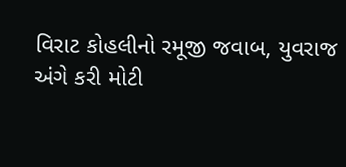વિરાટ કોહલીનો રમૂજી જવાબ, યુવરાજ અંગે કરી મોટી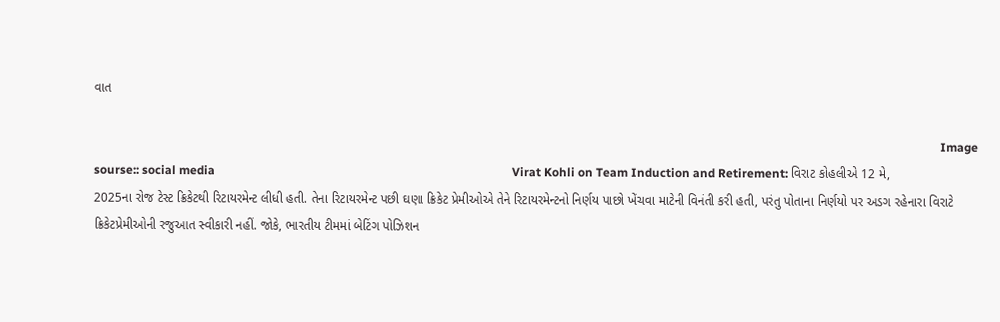વાત

                                                                                                                                                                                                                                                                                          Image sourse:: social media                                                                                                   Virat Kohli on Team Induction and Retirement: વિરાટ કોહલીએ 12 મે, 2025ના રોજ ટેસ્ટ ક્રિકેટથી રિટાયરમેન્ટ લીધી હતી. તેના રિટાયરમેન્ટ પછી ઘણા ક્રિકેટ પ્રેમીઓએ તેને રિટાયરમેન્ટનો નિર્ણય પાછો ખેંચવા માટેની વિનંતી કરી હતી, પરંતુ પોતાના નિર્ણયો પર અડગ રહેનારા વિરાટે ક્રિકેટપ્રેમીઓની રજુઆત સ્વીકારી નહીં. જોકે, ભારતીય ટીમમાં બેટિંગ પોઝિશન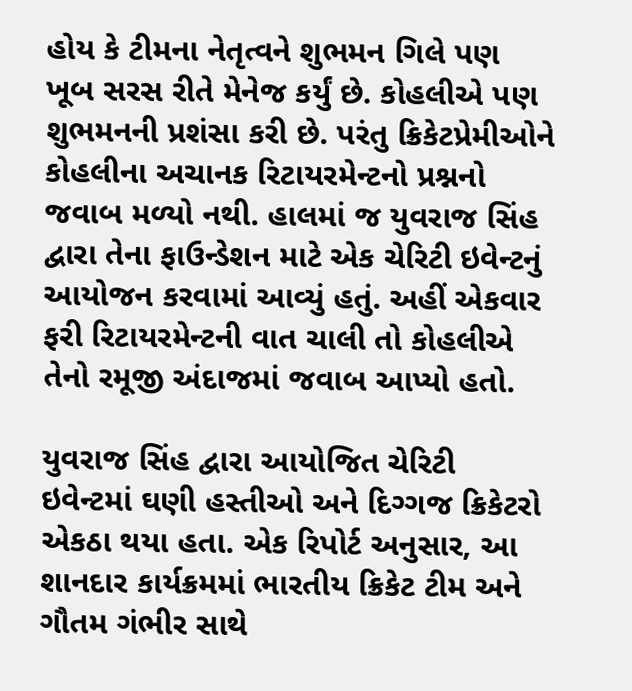હોય કે ટીમના નેતૃત્વને શુભમન ગિલે પણ ખૂબ સરસ રીતે મેનેજ કર્યું છે. કોહલીએ પણ શુભમનની પ્રશંસા કરી છે. પરંતુ ક્રિકેટપ્રેમીઓને કોહલીના અચાનક રિટાયરમેન્ટનો પ્રશ્નનો જવાબ મળ્યો નથી. હાલમાં જ યુવરાજ સિંહ દ્વારા તેના ફાઉન્ડેશન માટે એક ચેરિટી ઇવેન્ટનું આયોજન કરવામાં આવ્યું હતું. અહીં એકવાર ફરી રિટાયરમેન્ટની વાત ચાલી તો કોહલીએ તેનો રમૂજી અંદાજમાં જવાબ આપ્યો હતો.

યુવરાજ સિંહ દ્વારા આયોજિત ચેરિટી ઇવેન્ટમાં ઘણી હસ્તીઓ અને દિગ્ગજ ક્રિકેટરો એકઠા થયા હતા. એક રિપોર્ટ અનુસાર, આ શાનદાર કાર્યક્રમમાં ભારતીય ક્રિકેટ ટીમ અને ગૌતમ ગંભીર સાથે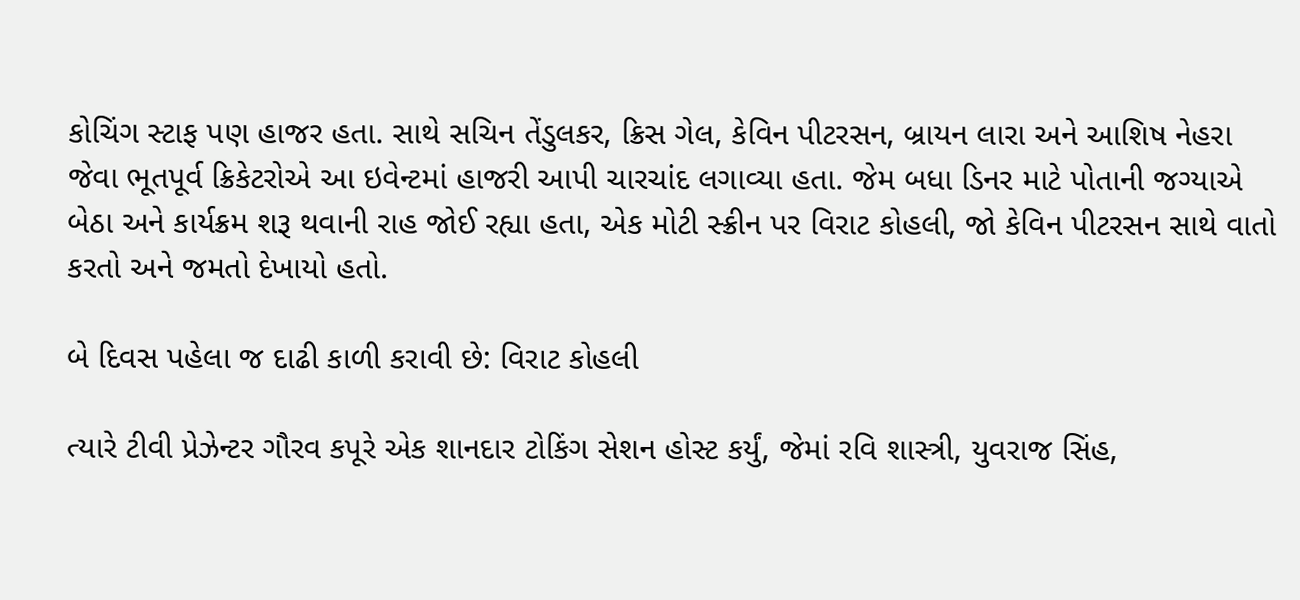કોચિંગ સ્ટાફ પણ હાજર હતા. સાથે સચિન તેંડુલકર, ક્રિસ ગેલ, કેવિન પીટરસન, બ્રાયન લારા અને આશિષ નેહરા જેવા ભૂતપૂર્વ ક્રિકેટરોએ આ ઇવેન્ટમાં હાજરી આપી ચારચાંદ લગાવ્યા હતા. જેમ બધા ડિનર માટે પોતાની જગ્યાએ બેઠા અને કાર્યક્રમ શરૂ થવાની રાહ જોઈ રહ્યા હતા, એક મોટી સ્ક્રીન પર વિરાટ કોહલી, જો કેવિન પીટરસન સાથે વાતો કરતો અને જમતો દેખાયો હતો.

બે દિવસ પહેલા જ દાઢી કાળી કરાવી છે: વિરાટ કોહલી

ત્યારે ટીવી પ્રેઝેન્ટર ગૌરવ કપૂરે એક શાનદાર ટોકિંગ સેશન હોસ્ટ કર્યું, જેમાં રવિ શાસ્ત્રી, યુવરાજ સિંહ,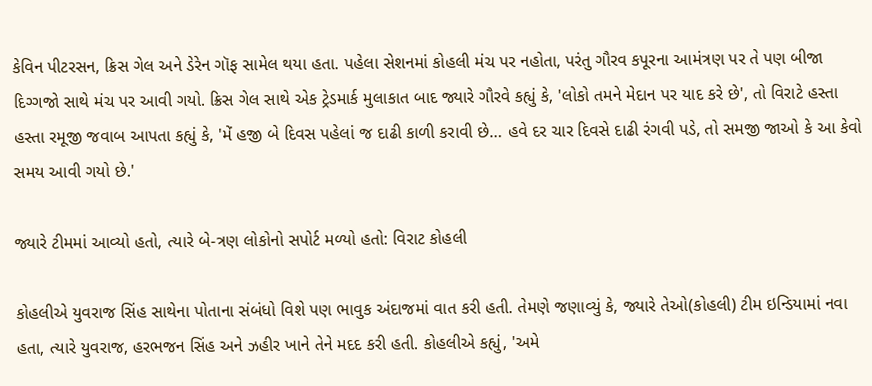કેવિન પીટરસન, ક્રિસ ગેલ અને ડેરેન ગૉફ સામેલ થયા હતા. પહેલા સેશનમાં કોહલી મંચ પર નહોતા, પરંતુ ગૌરવ કપૂરના આમંત્રણ પર તે પણ બીજા દિગ્ગજો સાથે મંચ પર આવી ગયો. ક્રિસ ગેલ સાથે એક ટ્રેડમાર્ક મુલાકાત બાદ જ્યારે ગૌરવે કહ્યું કે, 'લોકો તમને મેદાન પર યાદ કરે છે', તો વિરાટે હસ્તા હસ્તા રમૂજી જવાબ આપતા કહ્યું કે, 'મેં હજી બે દિવસ પહેલાં જ દાઢી કાળી કરાવી છે… હવે દર ચાર દિવસે દાઢી રંગવી પડે, તો સમજી જાઓ કે આ કેવો સમય આવી ગયો છે.'

જ્યારે ટીમમાં આવ્યો હતો, ત્યારે બે-ત્રણ લોકોનો સપોર્ટ મળ્યો હતો: વિરાટ કોહલી

કોહલીએ યુવરાજ સિંહ સાથેના પોતાના સંબંધો વિશે પણ ભાવુક અંદાજમાં વાત કરી હતી. તેમણે જણાવ્યું કે, જ્યારે તેઓ(કોહલી) ટીમ ઇન્ડિયામાં નવા હતા, ત્યારે યુવરાજ, હરભજન સિંહ અને ઝહીર ખાને તેને મદદ કરી હતી. કોહલીએ કહ્યું, 'અમે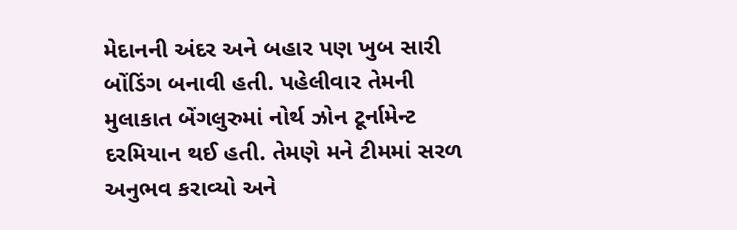મેદાનની અંદર અને બહાર પણ ખુબ સારી બોંડિંગ બનાવી હતી. પહેલીવાર તેમની મુલાકાત બેંગલુરુમાં નોર્થ ઝોન ટૂર્નામેન્ટ દરમિયાન થઈ હતી. તેમણે મને ટીમમાં સરળ અનુભવ કરાવ્યો અને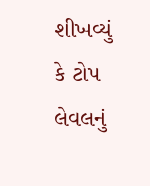શીખવ્યું કે ટોપ લેવલનું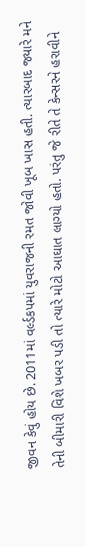જીવન કેવું હોય છે. 2011માં વર્લ્ડકપમાં યુવરાજની રમત જોવી ખૂબ ખાસ હતી. ત્યારબાદ જ્યારે મને તેની બીમારી વિશે ખબર પડી તો ત્યારે મોટો આઘાત લાગ્યો હતો. પરંતુ જે રીતે તે કેન્સરને હરાવીને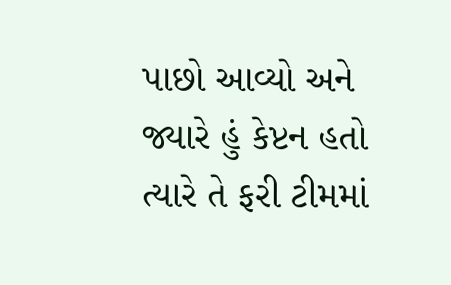પાછો આવ્યો અને જ્યારે હું કેપ્ટન હતો ત્યારે તે ફરી ટીમમાં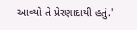આવ્યો તે પ્રેરણાદાયી હતું.'